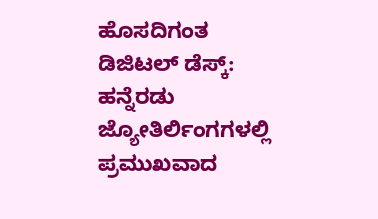ಹೊಸದಿಗಂತ ಡಿಜಿಟಲ್ ಡೆಸ್ಕ್:
ಹನ್ನೆರಡು ಜ್ಯೋತಿರ್ಲಿಂಗಗಳಲ್ಲಿ ಪ್ರಮುಖವಾದ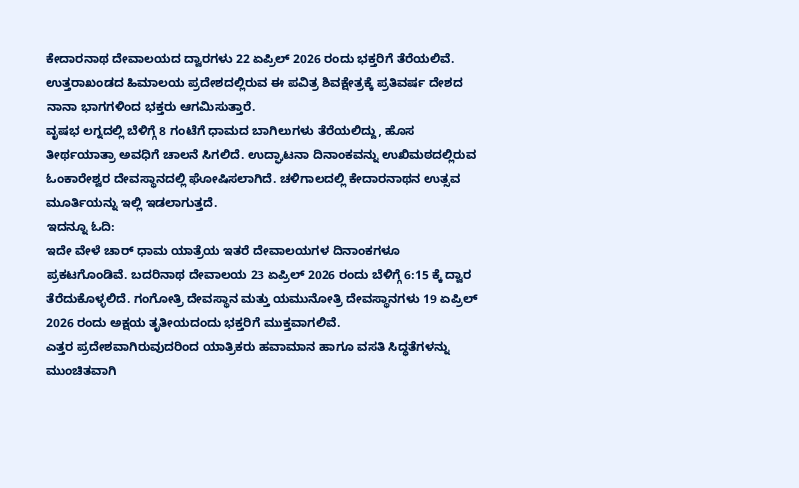ಕೇದಾರನಾಥ ದೇವಾಲಯದ ದ್ವಾರಗಳು 22 ಏಪ್ರಿಲ್ 2026 ರಂದು ಭಕ್ತರಿಗೆ ತೆರೆಯಲಿವೆ. ಉತ್ತರಾಖಂಡದ ಹಿಮಾಲಯ ಪ್ರದೇಶದಲ್ಲಿರುವ ಈ ಪವಿತ್ರ ಶಿವಕ್ಷೇತ್ರಕ್ಕೆ ಪ್ರತಿವರ್ಷ ದೇಶದ ನಾನಾ ಭಾಗಗಳಿಂದ ಭಕ್ತರು ಆಗಮಿಸುತ್ತಾರೆ.
ವೃಷಭ ಲಗ್ನದಲ್ಲಿ ಬೆಳಿಗ್ಗೆ 8 ಗಂಟೆಗೆ ಧಾಮದ ಬಾಗಿಲುಗಳು ತೆರೆಯಲಿದ್ದು, ಹೊಸ ತೀರ್ಥಯಾತ್ರಾ ಅವಧಿಗೆ ಚಾಲನೆ ಸಿಗಲಿದೆ. ಉದ್ಘಾಟನಾ ದಿನಾಂಕವನ್ನು ಉಖಿಮಠದಲ್ಲಿರುವ ಓಂಕಾರೇಶ್ವರ ದೇವಸ್ಥಾನದಲ್ಲಿ ಘೋಷಿಸಲಾಗಿದೆ. ಚಳಿಗಾಲದಲ್ಲಿ ಕೇದಾರನಾಥನ ಉತ್ಸವ ಮೂರ್ತಿಯನ್ನು ಇಲ್ಲಿ ಇಡಲಾಗುತ್ತದೆ.
ಇದನ್ನೂ ಓದಿ:
ಇದೇ ವೇಳೆ ಚಾರ್ ಧಾಮ ಯಾತ್ರೆಯ ಇತರೆ ದೇವಾಲಯಗಳ ದಿನಾಂಕಗಳೂ ಪ್ರಕಟಗೊಂಡಿವೆ. ಬದರಿನಾಥ ದೇವಾಲಯ 23 ಏಪ್ರಿಲ್ 2026 ರಂದು ಬೆಳಿಗ್ಗೆ 6:15 ಕ್ಕೆ ದ್ವಾರ ತೆರೆದುಕೊಳ್ಳಲಿದೆ. ಗಂಗೋತ್ರಿ ದೇವಸ್ಥಾನ ಮತ್ತು ಯಮುನೋತ್ರಿ ದೇವಸ್ಥಾನಗಳು 19 ಏಪ್ರಿಲ್ 2026 ರಂದು ಅಕ್ಷಯ ತೃತೀಯದಂದು ಭಕ್ತರಿಗೆ ಮುಕ್ತವಾಗಲಿವೆ.
ಎತ್ತರ ಪ್ರದೇಶವಾಗಿರುವುದರಿಂದ ಯಾತ್ರಿಕರು ಹವಾಮಾನ ಹಾಗೂ ವಸತಿ ಸಿದ್ಧತೆಗಳನ್ನು ಮುಂಚಿತವಾಗಿ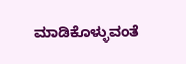ಮಾಡಿಕೊಳ್ಳುವಂತೆ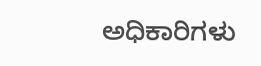ಅಧಿಕಾರಿಗಳು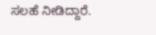ಸಲಹೆ ನೀಡಿದ್ದಾರೆ.